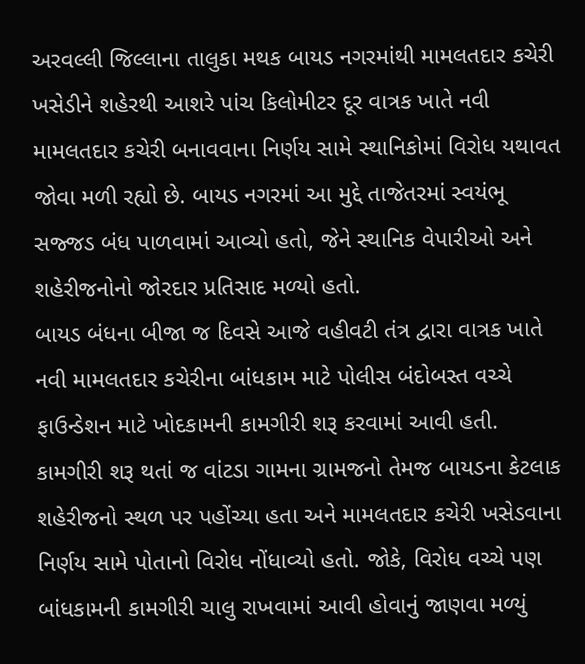અરવલ્લી જિલ્લાના તાલુકા મથક બાયડ નગરમાંથી મામલતદાર કચેરી ખસેડીને શહેરથી આશરે પાંચ કિલોમીટર દૂર વાત્રક ખાતે નવી મામલતદાર કચેરી બનાવવાના નિર્ણય સામે સ્થાનિકોમાં વિરોધ યથાવત જોવા મળી રહ્યો છે. બાયડ નગરમાં આ મુદ્દે તાજેતરમાં સ્વયંભૂ સજ્જડ બંધ પાળવામાં આવ્યો હતો, જેને સ્થાનિક વેપારીઓ અને શહેરીજનોનો જોરદાર પ્રતિસાદ મળ્યો હતો.
બાયડ બંધના બીજા જ દિવસે આજે વહીવટી તંત્ર દ્વારા વાત્રક ખાતે નવી મામલતદાર કચેરીના બાંધકામ માટે પોલીસ બંદોબસ્ત વચ્ચે ફાઉન્ડેશન માટે ખોદકામની કામગીરી શરૂ કરવામાં આવી હતી. કામગીરી શરૂ થતાં જ વાંટડા ગામના ગ્રામજનો તેમજ બાયડના કેટલાક શહેરીજનો સ્થળ પર પહોંચ્યા હતા અને મામલતદાર કચેરી ખસેડવાના નિર્ણય સામે પોતાનો વિરોધ નોંધાવ્યો હતો. જોકે, વિરોધ વચ્ચે પણ બાંધકામની કામગીરી ચાલુ રાખવામાં આવી હોવાનું જાણવા મળ્યું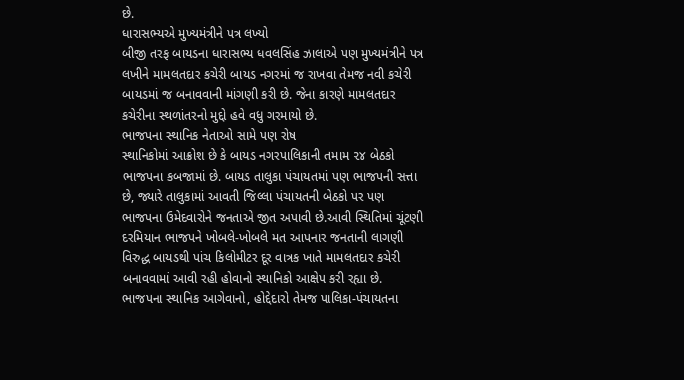છે.
ધારાસભ્યએ મુખ્યમંત્રીને પત્ર લખ્યો
બીજી તરફ બાયડના ધારાસભ્ય ધવલસિંહ ઝાલાએ પણ મુખ્યમંત્રીને પત્ર લખીને મામલતદાર કચેરી બાયડ નગરમાં જ રાખવા તેમજ નવી કચેરી બાયડમાં જ બનાવવાની માંગણી કરી છે. જેના કારણે મામલતદાર કચેરીના સ્થળાંતરનો મુદ્દો હવે વધુ ગરમાયો છે.
ભાજપના સ્થાનિક નેતાઓ સામે પણ રોષ
સ્થાનિકોમાં આક્રોશ છે કે બાયડ નગરપાલિકાની તમામ ૨૪ બેઠકો ભાજપના કબજામાં છે. બાયડ તાલુકા પંચાયતમાં પણ ભાજપની સત્તા છે, જ્યારે તાલુકામાં આવતી જિલ્લા પંચાયતની બેઠકો પર પણ ભાજપના ઉમેદવારોને જનતાએ જીત અપાવી છે.આવી સ્થિતિમાં ચૂંટણી દરમિયાન ભાજપને ખોબલે-ખોબલે મત આપનાર જનતાની લાગણી વિરુદ્ધ બાયડથી પાંચ કિલોમીટર દૂર વાત્રક ખાતે મામલતદાર કચેરી બનાવવામાં આવી રહી હોવાનો સ્થાનિકો આક્ષેપ કરી રહ્યા છે. ભાજપના સ્થાનિક આગેવાનો, હોદ્દેદારો તેમજ પાલિકા-પંચાયતના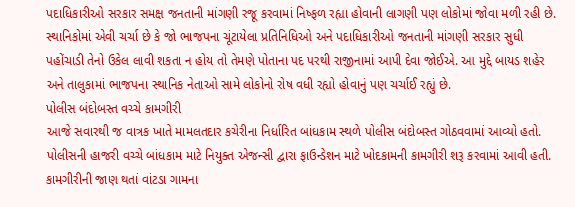પદાધિકારીઓ સરકાર સમક્ષ જનતાની માંગણી રજૂ કરવામાં નિષ્ફળ રહ્યા હોવાની લાગણી પણ લોકોમાં જોવા મળી રહી છે.
સ્થાનિકોમાં એવી ચર્ચા છે કે જો ભાજપના ચૂંટાયેલા પ્રતિનિધિઓ અને પદાધિકારીઓ જનતાની માંગણી સરકાર સુધી પહોંચાડી તેનો ઉકેલ લાવી શકતા ન હોય તો તેમણે પોતાના પદ પરથી રાજીનામાં આપી દેવા જોઈએ. આ મુદ્દે બાયડ શહેર અને તાલુકામાં ભાજપના સ્થાનિક નેતાઓ સામે લોકોનો રોષ વધી રહ્યો હોવાનું પણ ચર્ચાઈ રહ્યું છે.
પોલીસ બંદોબસ્ત વચ્ચે કામગીરી
આજે સવારથી જ વાત્રક ખાતે મામલતદાર કચેરીના નિર્ધારિત બાંધકામ સ્થળે પોલીસ બંદોબસ્ત ગોઠવવામાં આવ્યો હતો. પોલીસની હાજરી વચ્ચે બાંધકામ માટે નિયુક્ત એજન્સી દ્વારા ફાઉન્ડેશન માટે ખોદકામની કામગીરી શરૂ કરવામાં આવી હતી. કામગીરીની જાણ થતાં વાંટડા ગામના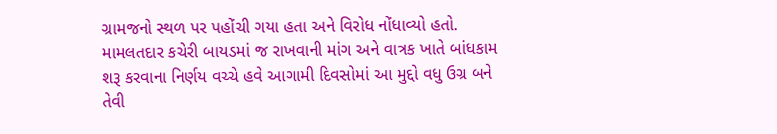ગ્રામજનો સ્થળ પર પહોંચી ગયા હતા અને વિરોધ નોંધાવ્યો હતો.
મામલતદાર કચેરી બાયડમાં જ રાખવાની માંગ અને વાત્રક ખાતે બાંધકામ શરૂ કરવાના નિર્ણય વચ્ચે હવે આગામી દિવસોમાં આ મુદ્દો વધુ ઉગ્ર બને તેવી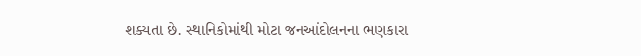શક્યતા છે. સ્થાનિકોમાંથી મોટા જનઆંદોલનના ભણકારા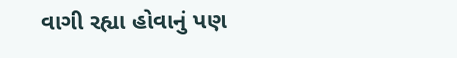વાગી રહ્યા હોવાનું પણ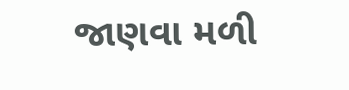જાણવા મળી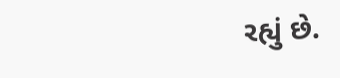રહ્યું છે.